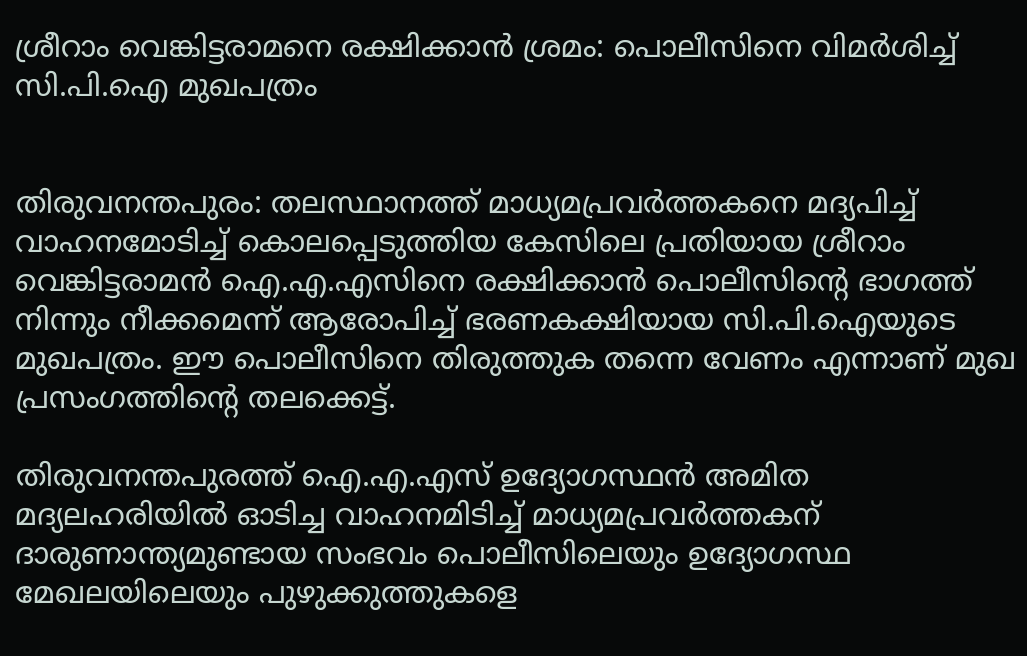ശ്രീറാം വെങ്കിട്ടരാമനെ രക്ഷിക്കാൻ ശ്രമം: പൊലീസിനെ വിമർശിച്ച് സി.പി.ഐ മുഖപത്രം


തിരുവനന്തപുരം: തലസ്ഥാനത്ത് മാധ്യമപ്രവർത്തകനെ മദ്യപിച്ച് വാഹനമോടിച്ച് കൊലപ്പെടുത്തിയ കേസിലെ പ്രതിയായ ശ്രീറാം വെങ്കിട്ടരാമൻ ഐ.എ.എസിനെ രക്ഷിക്കാൻ പൊലീസിന്‍റെ ഭാഗത്ത് നിന്നും നീക്കമെന്ന് ആരോപിച്ച് ഭരണകക്ഷിയായ സി.പി.ഐയുടെ മുഖപത്രം. ഈ പൊലീസിനെ തിരുത്തുക തന്നെ വേണം എന്നാണ് മുഖ പ്രസംഗത്തിന്‍റെ തലക്കെട്ട്.

തിരുവനന്തപുരത്ത് ഐ.എ.എസ് ഉദ്യോഗസ്ഥൻ അമിത മദ്യലഹരിയിൽ ഓടിച്ച വാഹനമിടിച്ച് മാധ്യമപ്രവർത്തകന് ദാരുണാന്ത്യമുണ്ടായ സംഭവം പൊലീസിലെയും ഉദ്യോഗസ്ഥ മേഖലയിലെയും പുഴുക്കുത്തുകളെ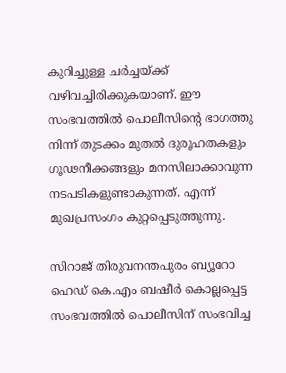കുറിച്ചുള്ള ചർച്ചയ്ക്ക് വഴിവച്ചിരിക്കുകയാണ്. ഈ സംഭവത്തിൽ പൊലീസിന്‍റെ ഭാഗത്തു നിന്ന് തുടക്കം മുതൽ ദുരൂഹതകളും ഗൂഢനീക്കങ്ങളും മനസിലാക്കാവുന്ന നടപടികളുണ്ടാകുന്നത്. എന്ന് മുഖപ്രസംഗം കുറ്റപ്പെടുത്തുന്നു.

സിറാജ് തിരുവനന്തപുരം ബ്യൂറോ ഹെഡ് കെ.എം ബഷീർ കൊല്ലപ്പെട്ട സംഭവത്തിൽ പൊലീസിന് സംഭവിച്ച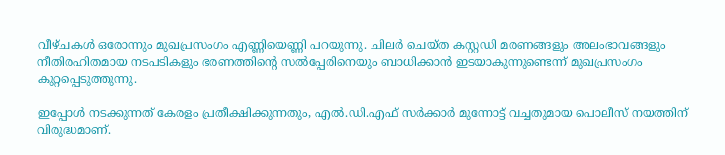വീഴ്ചകൾ ഒരോന്നും മുഖപ്രസംഗം എണ്ണിയെണ്ണി പറയുന്നു. ചിലർ ചെയ്ത കസ്റ്റഡി മരണങ്ങളും അലംഭാവങ്ങളും നീതിരഹിതമായ നടപടികളും ഭരണത്തിന്‍റെ സൽപ്പേരിനെയും ബാധിക്കാൻ ഇടയാകുന്നുണ്ടെന്ന് മുഖപ്രസംഗം കുറ്റപ്പെടുത്തുന്നു.

ഇപ്പോൾ‍ നടക്കുന്നത് കേരളം പ്രതീക്ഷിക്കുന്നതും, എൽ.ഡി.എഫ് സർക്കാർ മുന്നോട്ട് വച്ചതുമായ പൊലീസ് നയത്തിന് വിരുദ്ധമാണ്.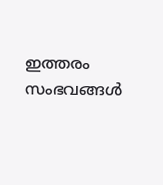ഇത്തരം സംഭവങ്ങൾ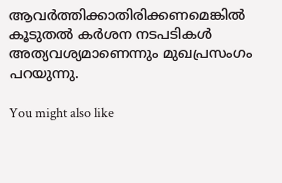ആവർത്തിക്കാതിരിക്കണമെങ്കിൽ കൂടുതൽ കർശന നടപടികൾ അത്യവശ്യമാണെന്നും മുഖപ്രസംഗം പറയുന്നു.

You might also like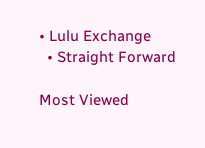• Lulu Exchange
  • Straight Forward

Most Viewed